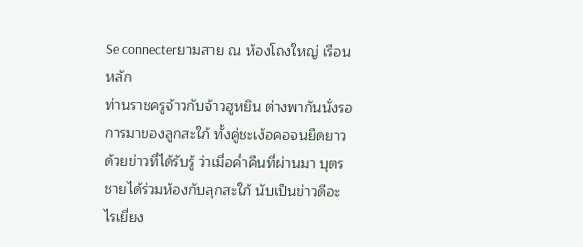Se connecterยามสาย ณ ห้องโถงใหญ่ เรือนหลัก
ท่านราชครูจ้าวกับจ้าวฮูหยิน ต่างพากันนั่งรอการมาของลูกสะใภ้ ทั้งคู่ชะเง้อคอจนยืดยาว ด้วยข่าวที่ได้รับรู้ ว่าเมื่อค่ำคืนที่ผ่านมา บุตรชายได้ร่วมห้องกับลุกสะใภ้ นับเป็นข่าวดีอะไรเยี่ยง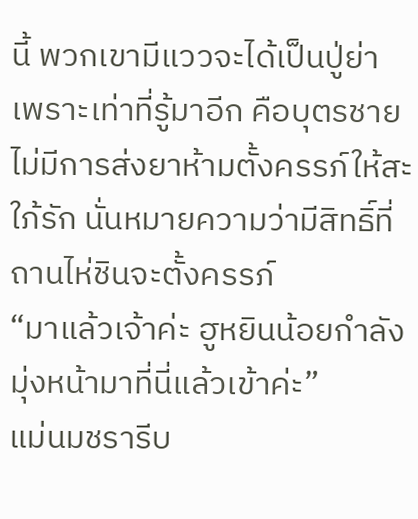นี้ พวกเขามีแววจะได้เป็นปู่ย่า เพราะเท่าที่รู้มาอีก คือบุตรชายไม่มีการส่งยาห้ามตั้งครรภ์ให้สะใภ้รัก นั่นหมายความว่ามีสิทธิ์ที่ถานไห่ชินจะตั้งครรภ์
“มาแล้วเจ้าค่ะ ฮูหยินน้อยกำลังมุ่งหน้ามาที่นี่แล้วเข้าค่ะ”
แม่นมชรารีบ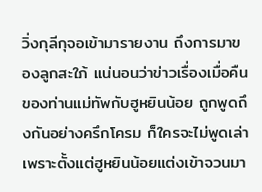วิ่งกุลีกุจอเข้ามารายงาน ถึงการมาของลูกสะใภ้ แน่นอนว่าข่าวเรื่องเมื่อคืน ของท่านแม่ทัพกับฮูหยินน้อย ถูกพูดถึงกันอย่างครึกโครม ก็ใครจะไม่พูดเล่า เพราะตั้งแต่ฮูหยินน้อยแต่งเข้าจวนมา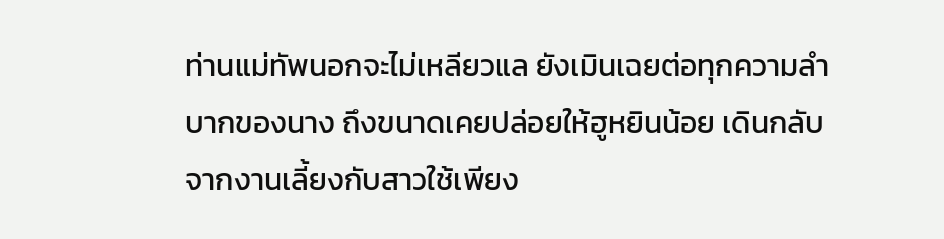ท่านแม่ทัพนอกจะไม่เหลียวแล ยังเมินเฉยต่อทุกความลำบากของนาง ถึงขนาดเคยปล่อยให้ฮูหยินน้อย เดินกลับจากงานเลี้ยงกับสาวใช้เพียง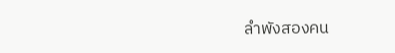ลำพังสองคน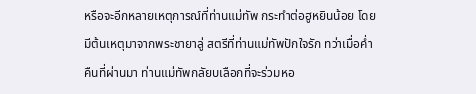หรือจะอีกหลายเหตุการณ์ที่ท่านแม่ทัพ กระทำต่อฮูหยินน้อย โดยมีต้นเหตุมาจากพระชายาลู่ สตรีที่ท่านแม่ทัพปักใจรัก ทว่าเมื่อค่ำคืนที่ผ่านมา ท่านแม่ทัพกลัยบเลือกที่จะร่วมหอ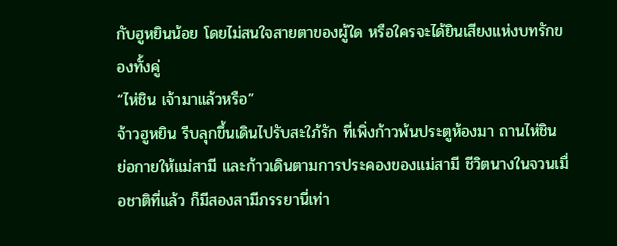กับฮูหยินน้อย โดยไม่สนใจสายตาของผู้ใด หรือใครจะได้ยินเสียงแห่งบทรักของทั้งคู่
“ไห่ชิน เจ้ามาแล้วหรือ”
จ้าวฮูหยิน รีบลุกขึ้นเดินไปรับสะใภ้รัก ที่เพิ่งก้าวพ้นประตูห้องมา ถานไห่ชิน ย่อกายให้แม่สามี และก้าวเดินตามการประคองของแม่สามี ชีวิตนางในจวนเมื่อชาติที่แล้ว ก็มีสองสามีภรรยานี่เท่า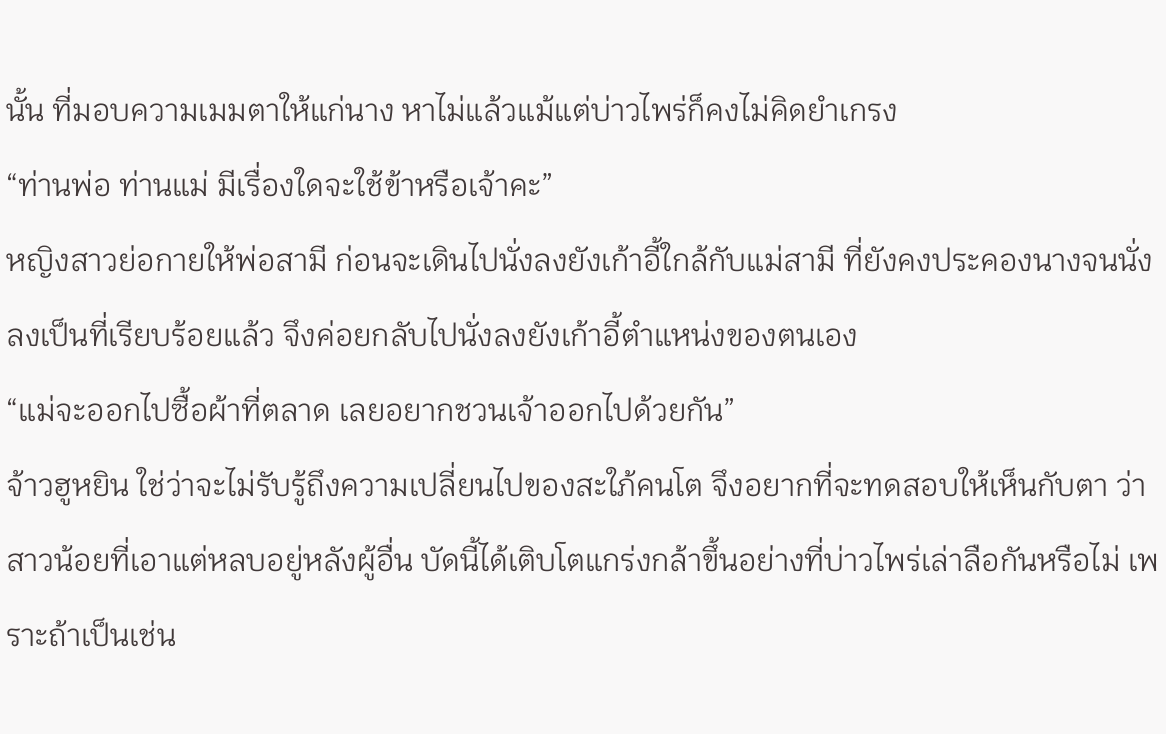นั้น ที่มอบความเมมตาให้แก่นาง หาไม่แล้วแม้แต่บ่าวไพร่ก็คงไม่คิดยำเกรง
“ท่านพ่อ ท่านแม่ มีเรื่องใดจะใช้ข้าหรือเจ้าคะ”
หญิงสาวย่อกายให้พ่อสามี ก่อนจะเดินไปนั่งลงยังเก้าอี้ใกล้กับแม่สามี ที่ยังคงประคองนางจนนั่งลงเป็นที่เรียบร้อยแล้ว จึงค่อยกลับไปนั่งลงยังเก้าอี้ตำแหน่งของตนเอง
“แม่จะออกไปซื้อผ้าที่ตลาด เลยอยากชวนเจ้าออกไปด้วยกัน”
จ้าวฮูหยิน ใช่ว่าจะไม่รับรู้ถึงความเปลี่ยนไปของสะใภ้คนโต จึงอยากที่จะทดสอบให้เห็นกับตา ว่าสาวน้อยที่เอาแต่หลบอยู่หลังผู้อื่น บัดนี้ได้เติบโตแกร่งกล้าขึ้นอย่างที่บ่าวไพร่เล่าลือกันหรือไม่ เพราะถ้าเป็นเช่น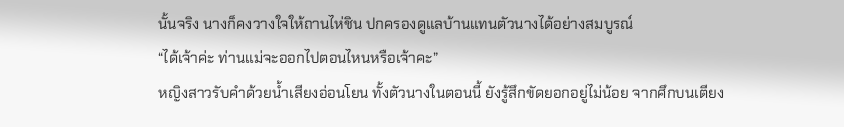นั้นจริง นางก็คงวางใจให้ถานไห่ชิน ปกครองดูแลบ้านแทนตัวนางได้อย่างสมบูรณ์
“ได้เจ้าค่ะ ท่านแม่จะออกไปตอนไหนหรือเจ้าคะ”
หญิงสาวรับคำด้วยน้ำเสียงอ่อนโยน ทั้งตัวนางในตอนนี้ ยังรู้สึกขัดยอกอยู่ไม่น้อย จากศึกบนเตียง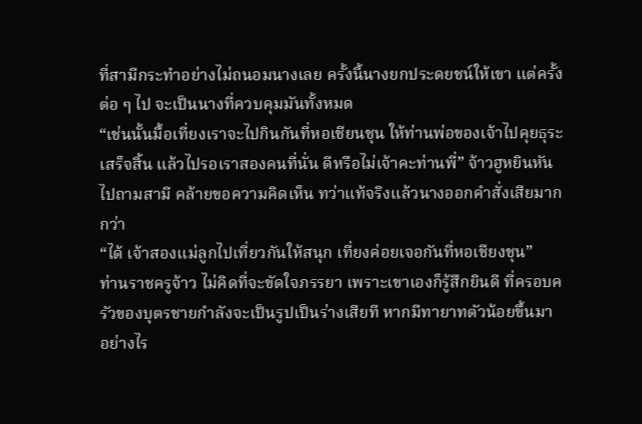ที่สามีกระทำอย่างไม่ถนอมนางเลย ครั้งนี้นางยกประดยชน์ให้เขา แต่ครั้งต่อ ๆ ไป จะเป็นนางที่ควบคุมมันทั้งหมด
“เช่นนั้นมื้อเที่ยงเราจะไปกินกันที่หอเชียนชุน ให้ท่านพ่อของเจ้าไปคุยธุระเสร็จสิ้น แล้วไปรอเราสองคนที่นั่น ดีหรือไม่เจ้าคะท่านพี่” จ้าวฮูหยินหันไปถามสามี คล้ายขอความคิดเห็น ทว่าแท้จริงแล้วนางออกคำสั่งเสียมากกว่า
“ได้ เจ้าสองแม่ลูกไปเที่ยวกันให้สนุก เที่ยงค่อยเจอกันที่หอเชียงชุน”
ท่านราชครูจ้าว ไม่คิดที่จะขัดใจภรรยา เพราะเขาเองก็รู้สึกยินดี ที่ครอบครัวของบุตรชายกำลังจะเป็นรูปเป็นร่างเสียที หากมีทายาทตัวน้อยขึ้นมา อย่างไร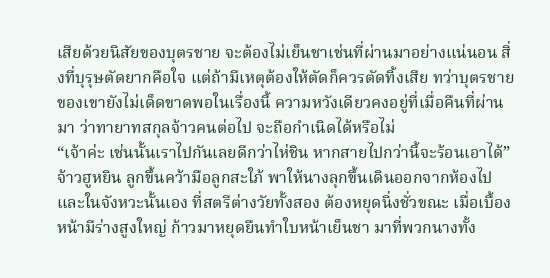เสียด้วยนิสัยของบุตรชาย จะต้องไม่เย็นชาเช่นที่ผ่านมาอย่างแน่นอน สิ่งที่บุรุษตัดยากคือใจ แต่ถ้ามีเหตุต้องให้ตัดก็ควรตัดทิ้งเสีย ทว่าบุตรชายของเขายังไม่เด็ดขาดพอในเรื่องนี้ ความหวังเดียวคงอยู่ที่เมื่อคืนที่ผ่านมา ว่าทายาทสกุลจ้าวคนต่อไป จะถือกำเนิดได้หรือไม่
“เจ้าค่ะ เช่นนั้นเราไปกันเลยดีกว่าไห่ชิน หากสายไปกว่านี้จะร้อนเอาได้”
จ้าวฮูหยิน ลูกขึ้นคว้ามือลูกสะใภ้ พาให้นางลุกขึ้นเดินออกจากห้องไป และในจังหวะนั้นเอง ที่สตรีต่างวัยทั้งสอง ต้องหยุดนิ่งชั่วขณะ เมื่อเบื้องหน้ามีร่างสูงใหญ่ ก้าวมาหยุดยืนทำใบหน้าเย็นชา มาที่พวกนางทั้ง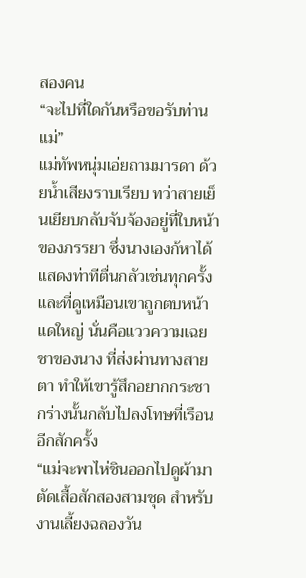สองคน
“จะไปที่ใดกันหรือขอรับท่านแม่”
แม่ทัพหนุ่มเอ่ยถามมารดา ด้วยน้ำเสียงราบเรียบ ทว่าสายเย็นเยียบกลับจับจ้องอยู่ที่ใบหน้าของภรรยา ซึ่งนางเองก้หาได้แสดงท่าทีตื่นกลัวเช่นทุกครั้ง และที่ดูเหมือนเขาถูกตบหน้าแดใหญ่ นั่นคือแววความเฉยชาของนาง ที่ส่งผ่านทางสายตา ทำให้เขารู้สึกอยากกระชากร่างนั้นกลับไปลงโทษที่เรือนอีกสักครั้ง
“แม่จะพาไห่ชินออกไปดูผ้ามาตัดเสื้อสักสองสามชุด สำหรับงานเลี้ยงฉลองวัน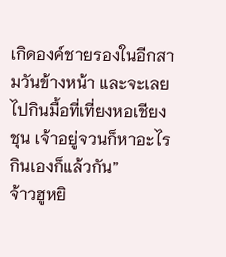เกิดองค์ชายรองในอีกสามวันข้างหน้า และจะเลยไปกินมื้อที่เที่ยงหอเชียงชุน เจ้าอยู่จวนก็หาอะไรกินเองก็แล้วกัน”
จ้าวฮูหยิ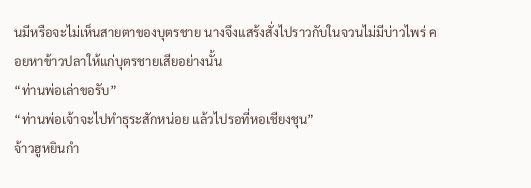นมีหรือจะไม่เห็นสายตาของบุตรชาย นางจึงแสร้งสั่งไปราวกับในจวนไม่มีบ่าวไพร่ คอยหาข้าวปลาให้แก่บุตรชายเสียอย่างนั้น
“ท่านพ่อเล่าขอรับ”
“ท่านพ่อเจ้าจะไปทำธุระสักหน่อย แล้วไปรอที่หอเชียงชุน”
จ้าวฮูหยินกำ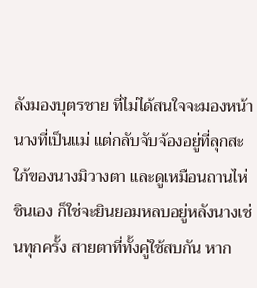ลังมองบุตรชาย ที่ไม่ได้สนใจจะมองหน้านางที่เป็นแม่ แต่กลับจับจ้องอยู่ที่ลุกสะใภ้ของนางมิวางตา และดูเหมือนถานไห่ชินเอง ก็ใช่จะยินยอมหลบอยู่หลังนางเช่นทุกครั้ง สายตาที่ทั้งคู่ใช้สบกัน หาก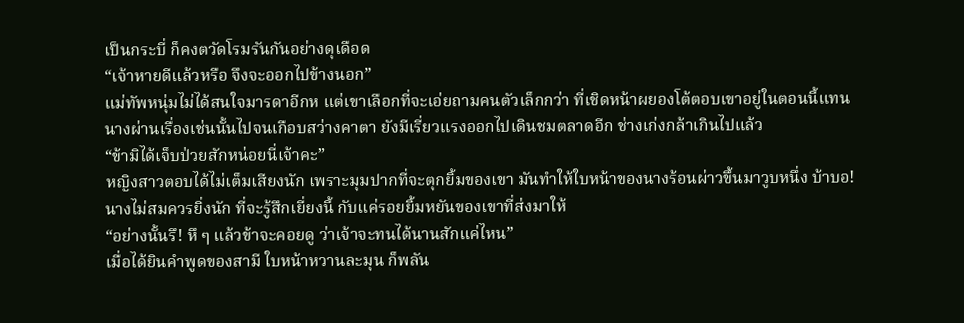เป็นกระบี่ ก็คงตวัดโรมรันกันอย่างดุเดือด
“เจ้าหายดีแล้วหรือ จึงจะออกไปข้างนอก”
แม่ทัพหนุ่มไม่ได้สนใจมารดาอีกห แต่เขาเลือกที่จะเอ่ยถามคนตัวเล็กกว่า ที่เชิดหน้าผยองโต้ตอบเขาอยู่ในตอนนี้แทน นางผ่านเรื่องเช่นนั้นไปจนเกือบสว่างคาตา ยังมีเรี่ยวแรงออกไปเดินชมตลาดอีก ช่างเก่งกล้าเกินไปแล้ว
“ข้ามิได้เจ็บป่วยสักหน่อยนี่เจ้าคะ”
หญิงสาวตอบได้ไม่เต็มเสียงนัก เพราะมุมปากที่จะตุกยิ้มของเขา มันทำให้ใบหน้าของนางร้อนผ่าวขึ้นมาวูบหนึ่ง บ้าบอ! นางไม่สมควรยิ่งนัก ที่จะรู้สึกเยี่ยงนี้ กับแค่รอยยิ้มหยันของเขาที่ส่งมาให้
“อย่างนั้นรึ! หึ ๆ แล้วข้าจะคอยดู ว่าเจ้าจะทนได้นานสักแค่ไหน”
เมื่อได้ยินคำพูดของสามี ใบหน้าหวานละมุน ก็พลัน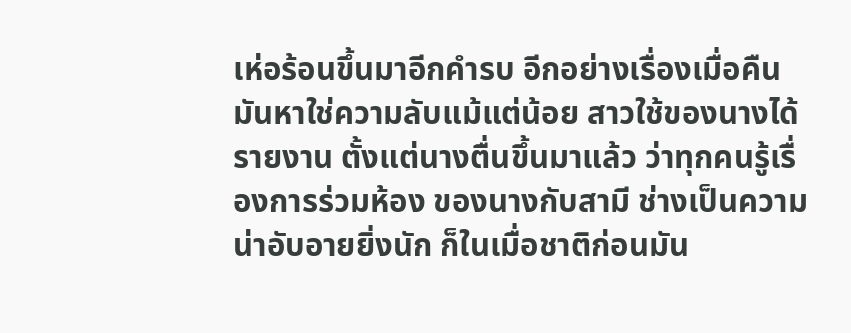เห่อร้อนขึ้นมาอีกคำรบ อีกอย่างเรื่องเมื่อคืน มันหาใช่ความลับแม้แต่น้อย สาวใช้ของนางได้รายงาน ตั้งแต่นางตื่นขึ้นมาแล้ว ว่าทุกคนรู้เรื่องการร่วมห้อง ของนางกับสามี ช่างเป็นความน่าอับอายยิ่งนัก ก็ในเมื่อชาติก่อนมัน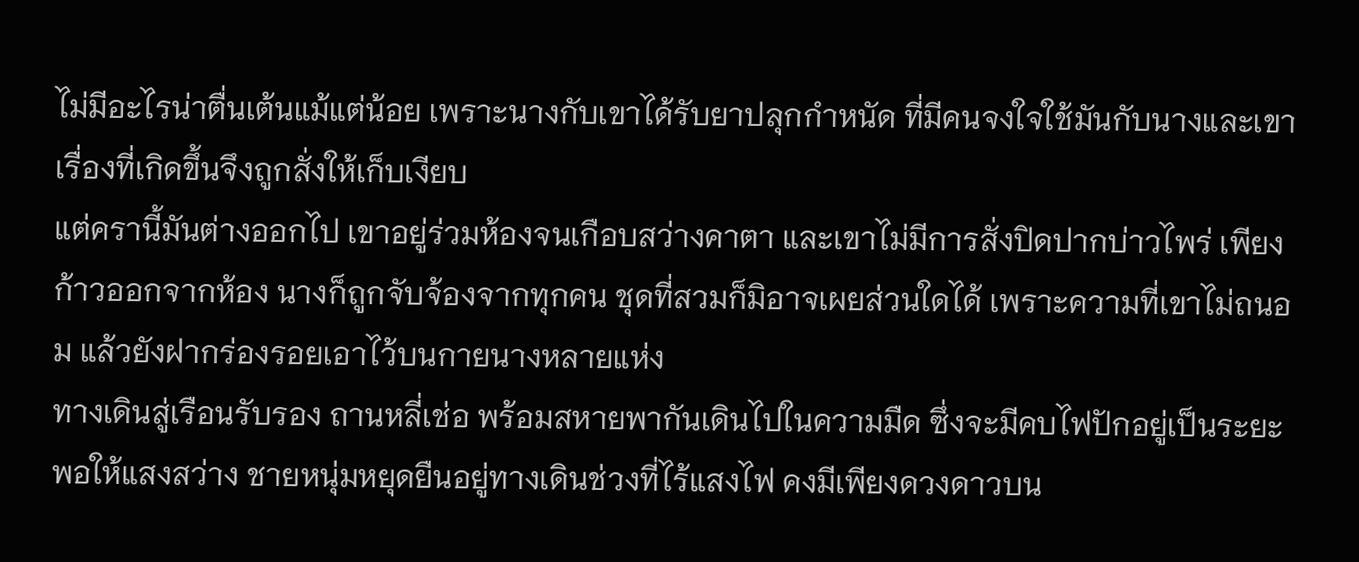ไม่มีอะไรน่าตื่นเต้นแม้แต่น้อย เพราะนางกับเขาได้รับยาปลุกกำหนัด ที่มีคนจงใจใช้มันกับนางและเขา เรื่องที่เกิดขึ้นจึงถูกสั่งให้เก็บเงียบ
แต่ครานี้มันต่างออกไป เขาอยู่ร่วมห้องจนเกือบสว่างคาตา และเขาไม่มีการสั่งปิดปากบ่าวไพร่ เพียงก้าวออกจากห้อง นางก็ถูกจับจ้องจากทุกคน ชุดที่สวมก็มิอาจเผยส่วนใดได้ เพราะความที่เขาไม่ถนอม แล้วยังฝากร่องรอยเอาไว้บนกายนางหลายแห่ง
ทางเดินสู่เรือนรับรอง ถานหลี่เช่อ พร้อมสหายพากันเดินไปในความมืด ซึ่งจะมีคบไฟปักอยู่เป็นระยะ พอให้แสงสว่าง ชายหนุ่มหยุดยืนอยู่ทางเดินช่วงที่ไร้แสงไฟ คงมีเพียงดวงดาวบน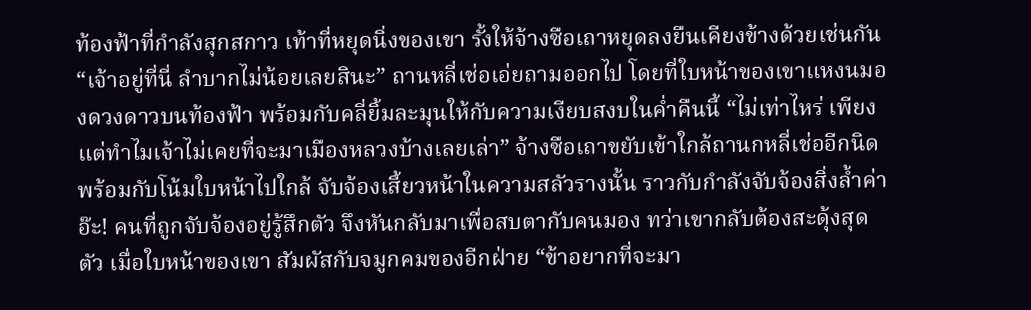ท้องฟ้าที่กำลังสุกสกาว เท้าที่หยุดนิ่งของเขา รั้งให้จ้างซือเถาหยุดลงยืนเคียงข้างด้วยเช่นกัน “เจ้าอยู่ที่นี่ ลำบากไม่น้อยเลยสินะ” ถานหลี่เช่อเอ่ยถามออกไป โดยที่ใบหน้าของเขาแหงนมองดวงดาวบนท้องฟ้า พร้อมกับคลี่ยิ้มละมุนให้กับความเงียบสงบในค่ำคืนนี้ “ไม่เท่าไหร่ เพียงแต่ทำไมเจ้าไม่เคยที่จะมาเมืองหลวงบ้างเลยเล่า” จ้างซือเถาขยับเข้าใกล้ถานกหลี่เช่ออีกนิด พร้อมกับโน้มใบหน้าไปใกล้ จับจ้องเสี้ยวหน้าในความสลัวรางนั้น ราวกับกำลังจับจ้องสิ่งล้ำค่า อ๊ะ! คนที่ถูกจับจ้องอยู่รู้สึกตัว จึงหันกลับมาเพื่อสบตากับคนมอง ทว่าเขากลับต้องสะดุ้งสุดตัว เมื่อใบหน้าของเขา สัมผัสกับจมูกคมของอีกฝ่าย “ข้าอยากที่จะมา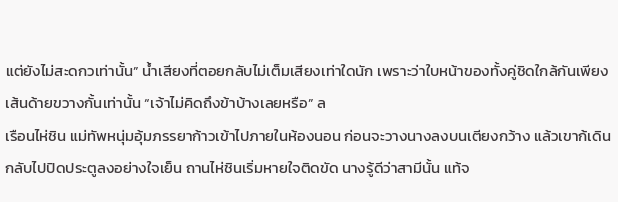แต่ยังไม่สะดกวเท่านั้น” น้ำเสียงที่ตอยกลับไม่เต็มเสียงเท่าใดนัก เพราะว่าใบหน้าของทั้งคู่ชิดใกล้กันเพียงเส้นด้ายขวางกั้นเท่านั้น “เจ้าไม่คิดถึงข้าบ้างเลยหรือ” ล
เรือนไห่ชิน แม่ทัพหนุ่มอุ้มภรรยาก้าวเข้าไปภายในห้องนอน ก่อนจะวางนางลงบนเตียงกว้าง แล้วเขาก้เดินกลับไปปิดประตูลงอย่างใจเย็น ถานไห่ชินเริ่มหายใจติดขัด นางรู้ดีว่าสามีนั้น แท้จ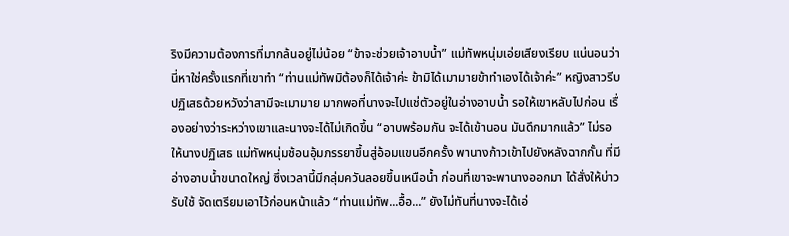ริงมีความต้องการที่มากล้นอยู่ไม่น้อย “ข้าจะช่วยเจ้าอาบน้ำ” แม่ทัพหนุ่มเอ่ยเสียงเรียบ แน่นอนว่านี่หาใช่ครั้งแรกที่เขาทำ “ท่านแม่ทัพมิต้องก็ได้เจ้าค่ะ ข้ามิได้เมามายข้าทำเองได้เจ้าค่ะ” หญิงสาวรีบปฏิเสธด้วยหวังว่าสามีจะเมามาย มากพอที่นางจะไปแช่ตัวอยู่ในอ่างอาบน้ำ รอให้เขาหลับไปก่อน เรื่องอย่างว่าระหว่างเขาและนางจะได้ไม่เกิดขึ้น “อาบพร้อมกัน จะได้เข้านอน มันดึกมากแล้ว” ไม่รอให้นางปฏิเสธ แม่ทัพหนุ่มช้อนอุ้มภรรยาขึ้นสู่อ้อมแขนอีกครั้ง พานางก้าวเข้าไปยังหลังฉากกั้น ที่มีอ่างอาบน้ำขนาดใหญ่ ซึ่งเวลานี้มีกลุ่มควันลอยขึ้นเหนือน้ำ ก่อนที่เขาจะพานางออกมา ได้สั่งให้บ่าวรับใช้ จัดเตรียมเอาไว้ก่อนหน้าแล้ว “ท่านแม่ทัพ...อื้อ...” ยังไม่ทันที่นางจะได้เอ่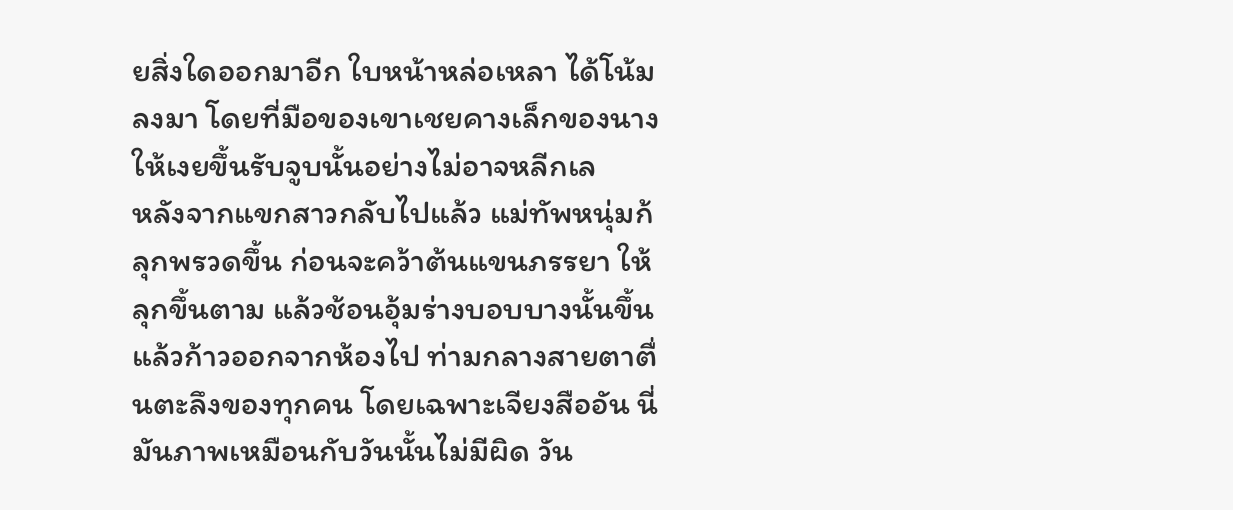ยสิ่งใดออกมาอีก ใบหน้าหล่อเหลา ได้โน้มลงมา โดยที่มือของเขาเชยคางเล็กของนางให้เงยขึ้นรับจูบนั้นอย่างไม่อาจหลีกเล
หลังจากแขกสาวกลับไปแล้ว แม่ทัพหนุ่มก้ลุกพรวดขึ้น ก่อนจะคว้าต้นแขนภรรยา ให้ลุกขึ้นตาม แล้วช้อนอุ้มร่างบอบบางนั้นขึ้น แล้วก้าวออกจากห้องไป ท่ามกลางสายตาตื่นตะลึงของทุกคน โดยเฉพาะเจียงสืออัน นี่มันภาพเหมือนกับวันนั้นไม่มีผิด วัน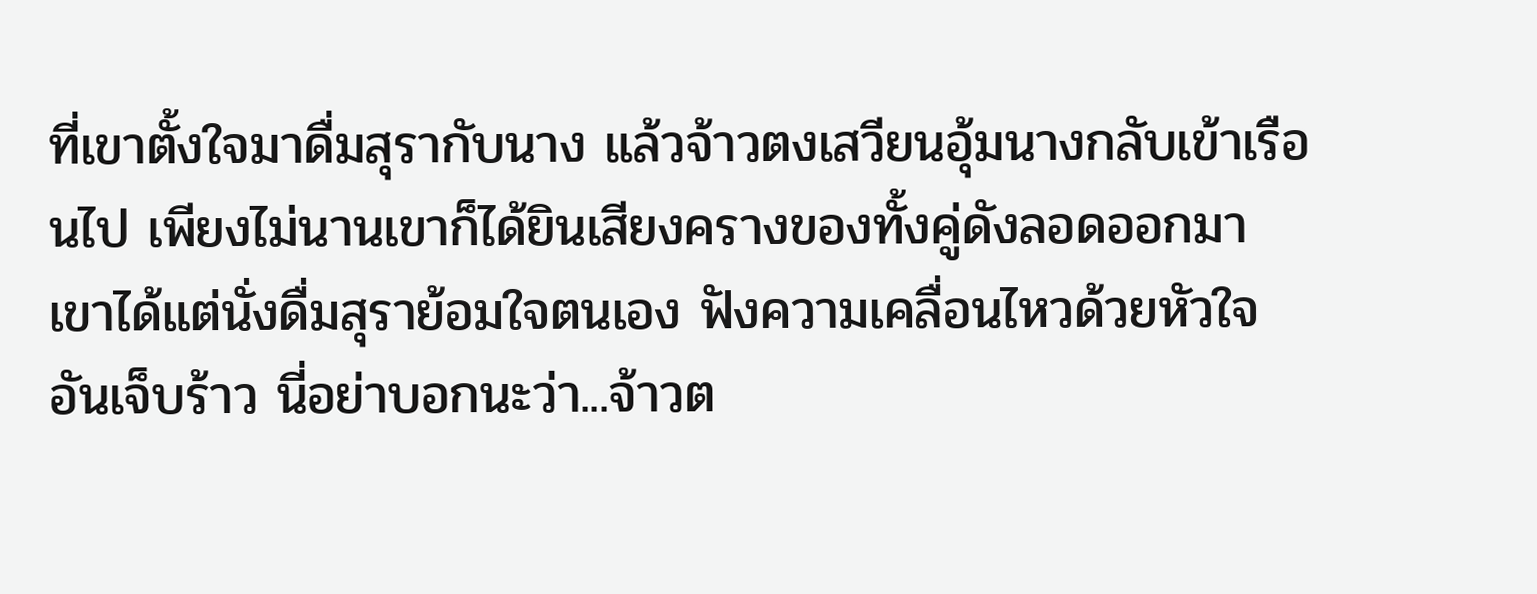ที่เขาตั้งใจมาดื่มสุรากับนาง แล้วจ้าวตงเสวียนอุ้มนางกลับเข้าเรือนไป เพียงไม่นานเขาก็ได้ยินเสียงครางของทั้งคู่ดังลอดออกมา เขาได้แต่นั่งดื่มสุราย้อมใจตนเอง ฟังความเคลื่อนไหวด้วยหัวใจอันเจ็บร้าว นี่อย่าบอกนะว่า...จ้าวต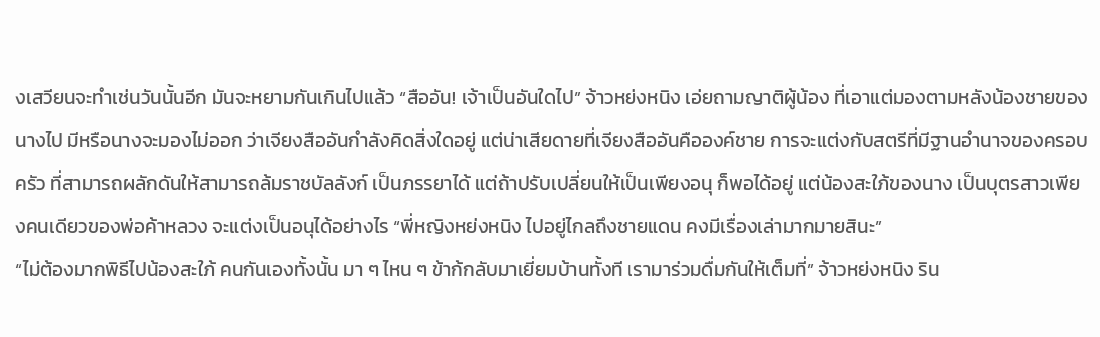งเสวียนจะทำเช่นวันนั้นอีก มันจะหยามกันเกินไปแล้ว “สืออัน! เจ้าเป็นอันใดไป” จ้าวหย่งหนิง เอ่ยถามญาติผู้น้อง ที่เอาแต่มองตามหลังน้องชายของนางไป มีหรือนางจะมองไม่ออก ว่าเจียงสืออันกำลังคิดสิ่งใดอยู่ แต่น่าเสียดายที่เจียงสืออันคือองค์ชาย การจะแต่งกับสตรีที่มีฐานอำนาจของครอบครัว ที่สามารถผลักดันให้สามารถล้มราชบัลลังก์ เป็นภรรยาได้ แต่ถ้าปรับเปลี่ยนให้เป็นเพียงอนุ ก็พอได้อยู่ แต่น้องสะใภ้ของนาง เป็นบุตรสาวเพียงคนเดียวของพ่อค้าหลวง จะแต่งเป็นอนุได้อย่างไร “พี่หญิงหย่งหนิง ไปอยู่ไกลถึงชายแดน คงมีเรื่องเล่ามากมายสินะ”
“ไม่ต้องมากพิธีไปน้องสะใภ้ คนกันเองทั้งนั้น มา ๆ ไหน ๆ ข้าก้กลับมาเยี่ยมบ้านทั้งที เรามาร่วมดื่มกันให้เต็มที่” จ้าวหย่งหนิง ริน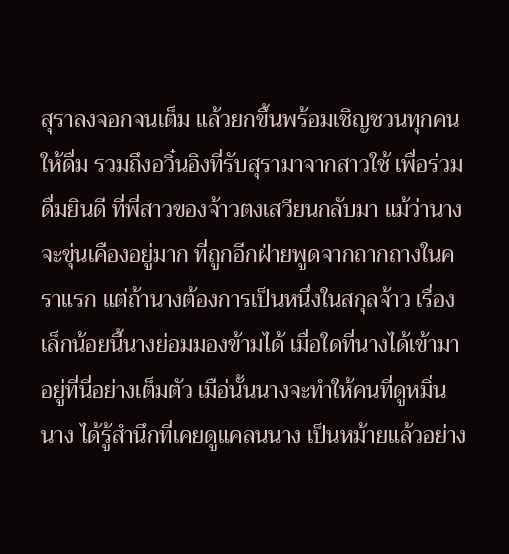สุราลงจอกจนเต็ม แล้วยกขึ้นพร้อมเชิญชวนทุกคนให้ดื่ม รวมถึงอวิ๋นอิงที่รับสุรามาจากสาวใช้ เพื่อร่วมดื่มยินดี ที่พี่สาวของจ้าวตงเสวียนกลับมา แม้ว่านางจะขุ่นเคืองอยู่มาก ที่ถูกอีกฝ่ายพูดจากถากถางในคราแรก แต่ถ้านางต้องการเป็นหนึ่งในสกุลจ้าว เรื่องเล็กน้อยนี้นางย่อมมองข้ามได้ เมื่อใดที่นางได้เข้ามาอยู่ที่นี่อย่างเต็มตัว เมือ่นั้นนางจะทำให้คนที่ดูหมิ่นนาง ได้รู้สำนึกที่เคยดูแคลนนาง เป็นหม้ายแล้วอย่าง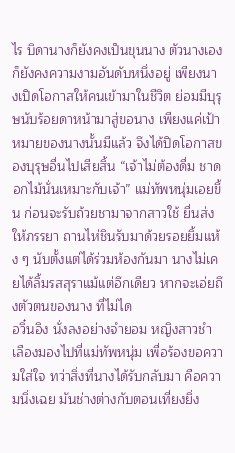ไร บิดานางก็ยังคงเป็นขุนนาง ตัวนางเองก็ยังคงความงามอันดับหนึ่งอยู่ เพียงนางเปิดโอกาสให้คนเข้ามาในชีวิต ย่อมมีบุรุษนับร้อยดาหน้ามาสู่ขอนาง เพียงแค่เป้าหมายของนางนั้นมีแล้ว จึงได้ปิดโอกาสของบุรุษอื่นไปเสียสิ้น “เจ้าไม่ต้องดื่ม ชาดอกไม้นั่นเหมาะกับเจ้า” แม่ทัพหนุ่มเอยขึ้น ก่อนจะรับถ้วยชามาจากสาวใช้ ยื่นส่งให้ภรรยา ถานไห่ชินรับมาด้วยรอยยิ้มแห้ง ๆ นับตั้งแต่ได้ร่วมห้องกันมา นางไม่เคยได้ลิ้มรสสุราแม้แต่อึกเดียว หากจะเอ่ยถึงตัวตนของนาง ที่ไม่ได
อวิ๋นอิง นั่งลงอย่างจำยอม หญิงสาวชำเลืองมองไปที่แม่ทัพหนุ่ม เพื่อร้องขอความใส่ใจ ทว่าสิ่งที่นางได้รับกลับมา คือความนิ่งเฉย มันช่างต่างกับตอนเที่ยงยิ่ง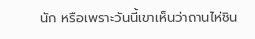นัก หรือเพราะวันนี้เขาเห็นว่าถานไห่ชิน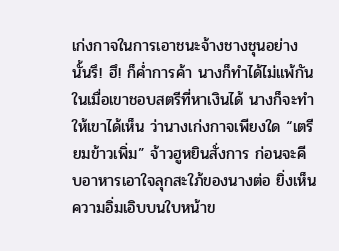เก่งกาจในการเอาชนะจ้างชางชุนอย่างนั้นรึ! ฮึ! ก็ค่ำการค้า นางก็ทำได้ไม่แพ้กัน ในเมื่อเขาชอบสตรีที่หาเงินได้ นางก็จะทำให้เขาได้เห็น ว่านางเก่งกาจเพียงใด “เตรียมข้าวเพิ่ม” จ้าวฮูหยินสั่งการ ก่อนจะคีบอาหารเอาใจลุกสะใภ้ของนางต่อ ยิ่งเห็นความอิ่มเอิบบนใบหน้าข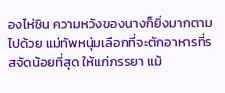องไห่ชิน ความหวังของนางก็ยิ่งมากตามไปด้วย แม่ทัพหนุ่มเลือกที่จะตักอาหารที่รสจัดน้อยที่สุด ให้แก่ภรรยา แม้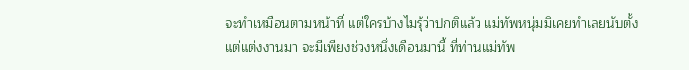จะทำเหมือนตามหน้าที่ แต่ใครบ้างไมรุ้ว่าปกติแล้ว แม่ทัพหนุ่มมิเคยทำเลยนับตั้งแต่แต่งงานมา จะมีเพียงช่วงหนึ่งเดือนมานี้ ที่ท่านแม่ทัพ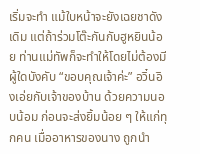เริ่มจะทำ แม้ใบหน้าจะยังเฉยชาดังเดิม แต่ถ้าร่วมโต๊ะกันกับฮูหยินน้อย ท่านแม่ทัพก็จะทำให้โดยไม่ต้องมีผู้ใดบังคับ “ขอบคุณเจ้าค่ะ” อวิ๋นอิงเอ่ยกับเจ้าของบ้าน ด้วยความนอบน้อม ก่อนจะส่งยิ้มน้อย ๆ ให้แก่ทุกคน เมื่ออาหารของนาง ถูกนำ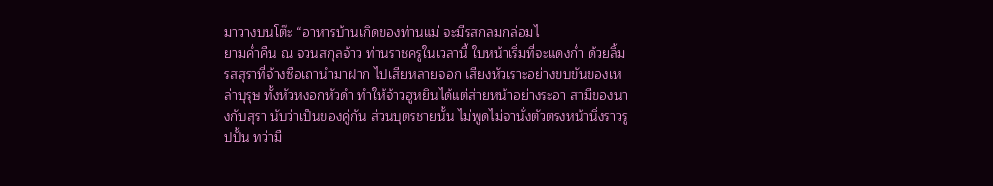มาวางบนโต๊ะ “อาหารบ้านเกิดของท่านแม่ จะมีรสกลมกล่อมไ
ยามค่ำคืน ณ จวนสกุลจ้าว ท่านราชครูในเวลานี้ ใบหน้าเริ่มที่จะแดงก่ำ ด้วยลิ้มรสสุราที่จ้างซือเถานำมาฝาก ไปเสียหลายจอก เสียงหัวเราะอย่างขบขันของเหล่าบุรุษ ทั้งหัวหงอกหัวดำ ทำให้จ้าวฮูหยินได้แต่ส่ายหน้าอย่างระอา สามีของนางกับสุรา นับว่าเป็นของคู่กัน ส่วนบุตรชายนั้น ไม่พูดไม่จานั่งตัวตรงหน้านิ่งราวรูปปั้น ทว่ามื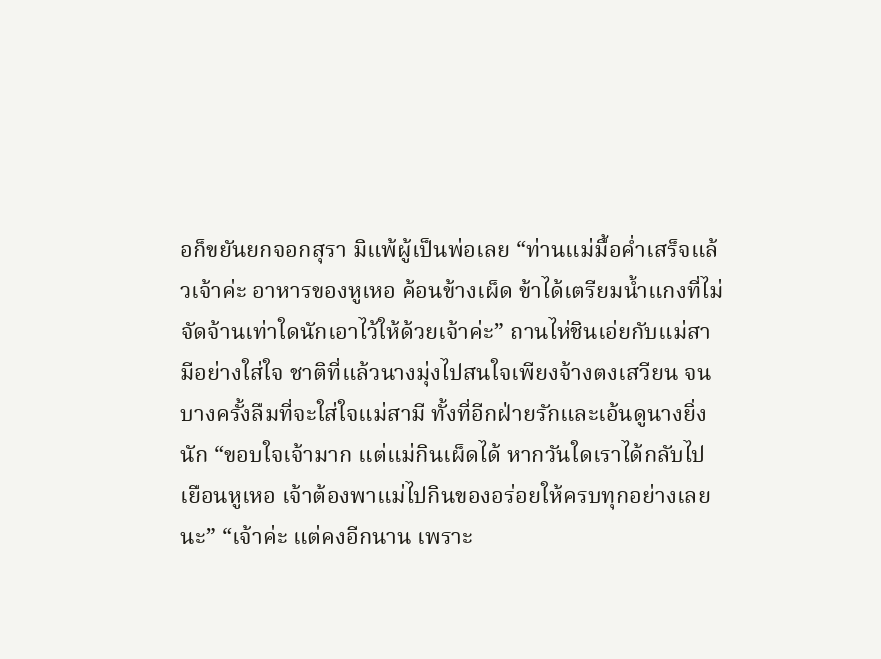อก็ขยันยกจอกสุรา มิแพ้ผู้เป็นพ่อเลย “ท่านแม่มื้อค่ำเสร็จแล้วเจ้าค่ะ อาหารของหูเหอ ค้อนข้างเผ็ด ข้าได้เตรียมน้ำแกงที่ไม่จัดจ้านเท่าใดนักเอาไว้ให้ด้วยเจ้าค่ะ” ถานไห่ชินเอ่ยกับแม่สามีอย่างใส่ใจ ชาติที่แล้วนางมุ่งไปสนใจเพียงจ้างตงเสวียน จนบางครั้งลืมที่จะใส่ใจแม่สามี ทั้งที่อีกฝ่ายรักและเอ้นดูนางยิ่งนัก “ขอบใจเจ้ามาก แต่แม่กินเผ็ดได้ หากวันใดเราได้กลับไปเยือนหูเหอ เจ้าต้องพาแม่ไปกินของอร่อยให้ครบทุกอย่างเลยนะ” “เจ้าค่ะ แต่คงอีกนาน เพราะ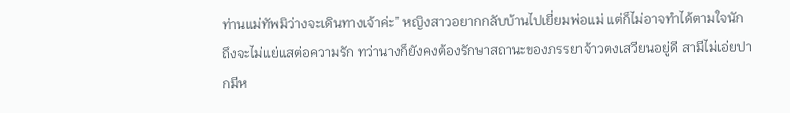ท่านแม่ทัพมิว่างจะเดินทางเจ้าค่ะ” หญิงสาวอยากกลับบ้านไปเยี่ยมพ่อแม่ แต่ก็ไม่อาจทำได้ตามใจนัก ถึงจะไม่แย่แสต่อความรัก ทว่านางก็ยังคงต้องรักษาสถานะของภรรยาจ้าวตงเสวียนอยู่ดี สามีไม่เอ่ยปากมีห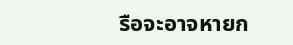รือจะอาจหายก